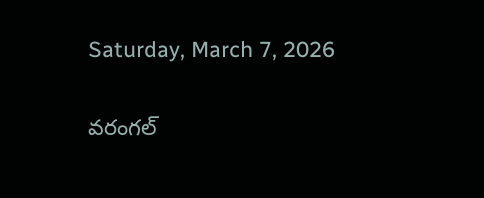Saturday, March 7, 2026

వరంగల్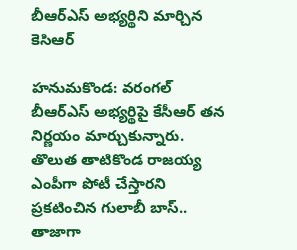బీఆర్ఎస్ అభ్యర్థిని మార్చిన కెసిఆర్

హనుమకొండ: వరంగల్ బీఆర్ఎస్ అభ్యర్థిపై కేసీఆర్ తన నిర్ణయం మార్చుకున్నారు. తొలుత తాటికొండ రాజయ్య ఎంపీగా పోటీ చేస్తారని ప్రకటించిన గులాబీ బాస్.. తాజాగా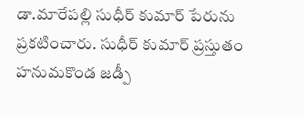డా.మారేపల్లి సుధీర్ కుమార్ పేరును ప్రకటించారు. సుధీర్ కుమార్ ప్రస్తుతం హనుమకొండ జడ్పీ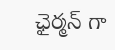ఛైర్మన్ గా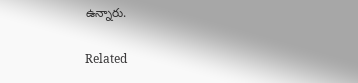ఉన్నారు.

Related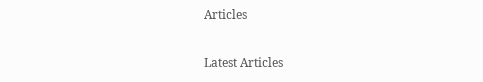Articles

Latest Articles